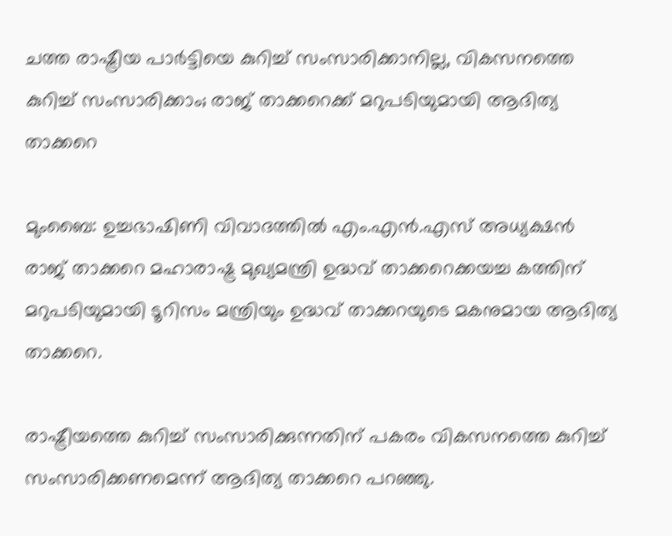ചത്ത രാഷ്ട്രീയ പാര്‍ട്ടിയെ കുറിച്ച്‌ സംസാരിക്കാനില്ല, വികസനത്തെ കുറിച്ച്‌ സംസാരിക്കാം; രാജ് താക്കറെക്ക് മറുപടിയുമായി ആദിത്യ താക്കറെ

മുംബൈ: ഉച്ചഭാഷിണി വിവാദത്തില്‍ എം.എന്‍.എസ് അധ്യക്ഷന്‍ രാജ് താക്കറെ മഹാരാഷ്ട്ര മുഖ്യമന്ത്രി ഉദ്ധവ് താക്കറെക്കയച്ച കത്തിന് മറുപടിയുമായി ടൂറിസം മന്ത്രിയും ഉദ്ധവ് താക്കറയുടെ മകനുമായ ആദിത്യ താക്കറെ.

രാഷ്ട്രീയത്തെ കുറിച്ച്‌ സംസാരിക്കുന്നതിന് പകരം വികസനത്തെ കുറിച്ച്‌ സംസാരിക്കണമെന്ന് ആദിത്യ താക്കറെ പറഞ്ഞു.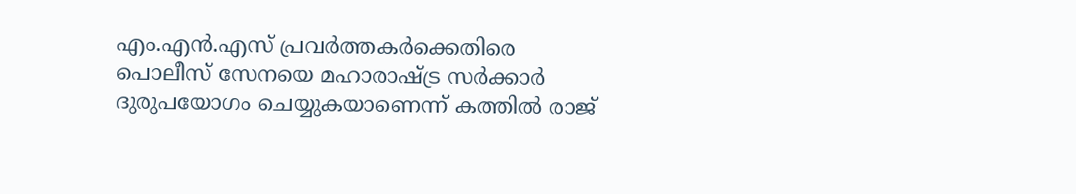എം.എന്‍.എസ് പ്രവര്‍ത്തകര്‍ക്കെതിരെ പൊലീസ് സേനയെ മഹാരാഷ്ട്ര സര്‍ക്കാര്‍ ദുരുപയോഗം ചെയ്യുകയാണെന്ന് കത്തില്‍ രാജ്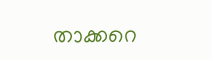താക്കറെ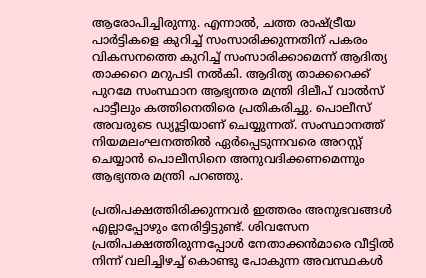ആരോപിച്ചിരുന്നു. എന്നാല്‍, ചത്ത രാഷ്ട്രീയ പാര്‍ട്ടികളെ കുറിച്ച്‌ സംസാരിക്കുന്നതിന് പകരം വികസനത്തെ കുറിച്ച്‌ സംസാരിക്കാമെന്ന് ആദിത്യ താക്കറെ മറുപടി നല്‍കി. ആദിത്യ താക്കറെക്ക് പുറമേ സംസ്ഥാന ആഭ്യന്തര മന്ത്രി ദിലീപ് വാല്‍സ് പാട്ടീലും കത്തിനെതിരെ പ്രതികരിച്ചു. പൊലീസ് അവരുടെ ഡ്യൂട്ടിയാണ് ചെയ്യുന്നത്. സംസ്ഥാനത്ത് നിയമലംഘനത്തില്‍ ഏര്‍പ്പെടുന്നവരെ അറസ്റ്റ് ചെയ്യാന്‍ പൊലീസിനെ അനുവദിക്കണമെന്നും ആഭ്യന്തര മന്ത്രി പറഞ്ഞു.

പ്രതിപക്ഷത്തിരിക്കുന്നവര്‍ ഇത്തരം അനുഭവങ്ങള്‍ എല്ലാപ്പോഴും നേരിട്ടിട്ടുണ്ട്. ശിവസേന പ്രതിപക്ഷത്തിരുന്നപ്പോള്‍ നേതാക്കന്‍മാരെ വീട്ടില്‍ നിന്ന് വലിച്ചിഴച്ച്‌ കൊണ്ടു പോകുന്ന അവസ്ഥകള്‍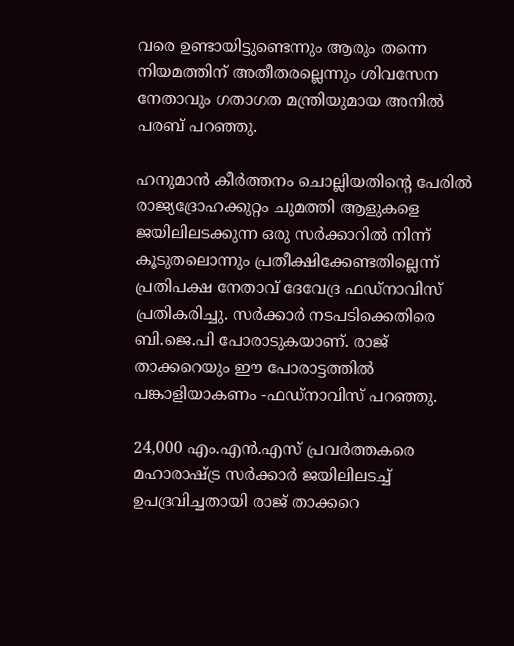വരെ ഉണ്ടായിട്ടുണ്ടെന്നും ആരും തന്നെ നിയമത്തിന് അതീതരല്ലെന്നും ശിവസേന നേതാവും ഗതാഗത മന്ത്രിയുമായ അനില്‍ പരബ് പറഞ്ഞു.

ഹനുമാന്‍ കീര്‍ത്തനം ചൊല്ലിയതിന്‍റെ പേരില്‍ രാജ്യദ്രോഹക്കുറ്റം ചുമത്തി ആളുകളെ ജയിലിലടക്കുന്ന ഒരു സര്‍ക്കാറില്‍ നിന്ന് കൂടുതലൊന്നും പ്രതീക്ഷിക്കേണ്ടതില്ലെന്ന് പ്രതിപക്ഷ നേതാവ് ദേവേദ്ര ഫഡ്നാവിസ് പ്രതികരിച്ചു. സര്‍ക്കാര്‍ നടപടിക്കെതിരെ ബി.ജെ.പി പോരാടുകയാണ്. രാജ് താക്കറെയും ഈ പോരാട്ടത്തില്‍ പങ്കാളിയാകണം -ഫഡ്നാവിസ് പറഞ്ഞു.

24,000 എം.എന്‍.എസ് പ്രവര്‍ത്തകരെ മഹാരാഷ്ട്ര സര്‍ക്കാര്‍ ജയിലിലടച്ച്‌ ഉപദ്രവിച്ചതായി രാജ് താക്കറെ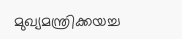മുഖ്യമന്ത്രിക്കയച്ച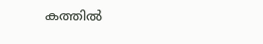കത്തില്‍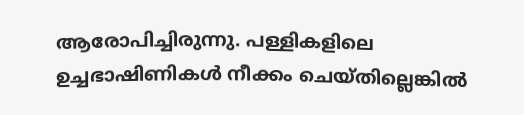ആരോപിച്ചിരുന്നു. പള്ളികളിലെ ഉച്ചഭാഷിണികള്‍ നീക്കം ചെയ്തില്ലെങ്കില്‍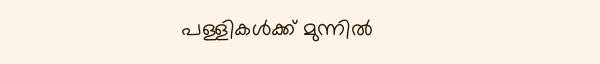പള്ളികള്‍ക്ക് മുന്നില്‍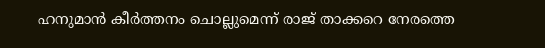ഹനുമാന്‍ കീര്‍ത്തനം ചൊല്ലുമെന്ന് രാജ് താക്കറെ നേരത്തെ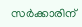സര്‍ക്കാരിന്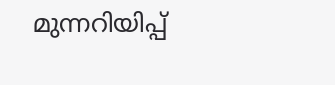മുന്നറിയിപ്പ്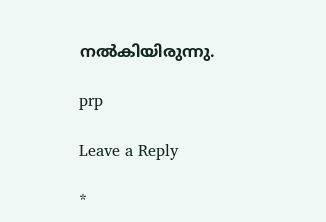നല്‍കിയിരുന്നു.

prp

Leave a Reply

*